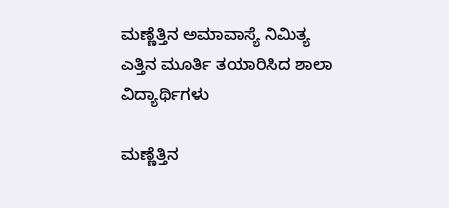ಮಣ್ಣೆತ್ತಿನ ಅಮಾವಾಸ್ಯೆ ನಿಮಿತ್ಯ ಎತ್ತಿನ ಮೂರ್ತಿ ತಯಾರಿಸಿದ ಶಾಲಾ ವಿದ್ಯಾರ್ಥಿಗಳು

ಮಣ್ಣೆತ್ತಿನ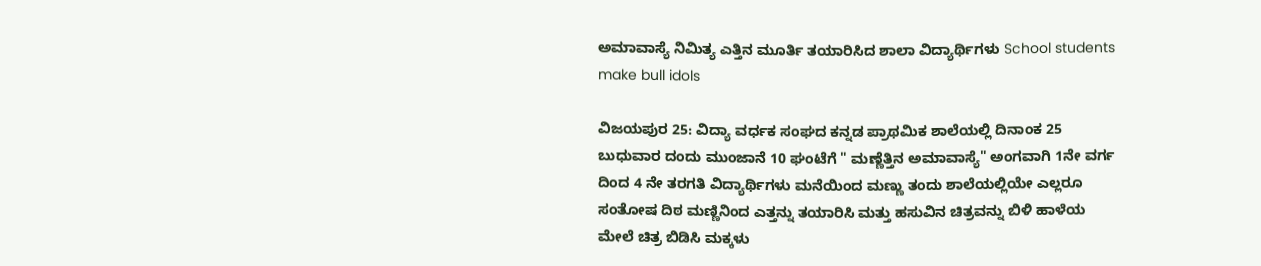ಅಮಾವಾಸ್ಯೆ ನಿಮಿತ್ಯ ಎತ್ತಿನ ಮೂರ್ತಿ ತಯಾರಿಸಿದ ಶಾಲಾ ವಿದ್ಯಾರ್ಥಿಗಳು School students make bull idols

ವಿಜಯಪುರ 25: ವಿದ್ಯಾ ವರ್ಧಕ ಸಂಘದ ಕನ್ನಡ ಪ್ರಾಥಮಿಕ ಶಾಲೆಯಲ್ಲಿ ದಿನಾಂಕ 25 ಬುಧುವಾರ ದಂದು ಮುಂಜಾನೆ 10 ಘಂಟೆಗೆ " ಮಣ್ಣೆತ್ತಿನ ಅಮಾವಾಸ್ಯೆ" ಅಂಗವಾಗಿ 1ನೇ ವರ್ಗ ದಿಂದ 4 ನೇ ತರಗತಿ ವಿದ್ಯಾರ್ಥಿಗಳು ಮನೆಯಿಂದ ಮಣ್ಣು ತಂದು ಶಾಲೆಯಲ್ಲಿಯೇ ಎಲ್ಲರೂ ಸಂತೋಷ ದಿಠ ಮಣ್ಣಿನಿಂದ ಎತ್ತನ್ನು ತಯಾರಿಸಿ ಮತ್ತು ಹಸುವಿನ ಚಿತ್ರವನ್ನು ಬಿಳಿ ಹಾಳೆಯ ಮೇಲೆ ಚಿತ್ರ ಬಿಡಿಸಿ ಮಕ್ಕಳು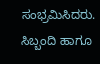ಸಂಭ್ರಮಿಸಿದರು.  ಸಿಬ್ಬಂದಿ ಹಾಗೂ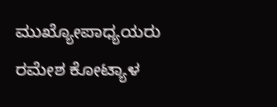ಮುಖ್ಯೋಪಾಧ್ಯಯರು ರಮೇಶ ಕೋಟ್ಯಾಳ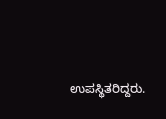ಉಪಸ್ಥಿತರಿದ್ದರು.